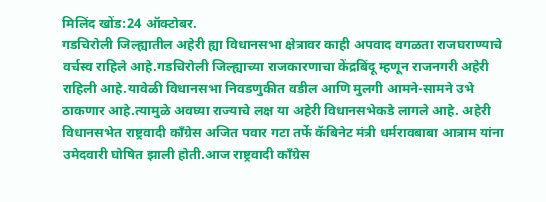मिलिंद खोंड:24 ऑक्टोबर.
गडचिरोली जिल्ह्यातील अहेरी ह्या विधानसभा क्षेत्रावर काही अपवाद वगळता राजघराण्याचे वर्चस्व राहिले आहे.गडचिरोली जिल्ह्याच्या राजकारणाचा केंद्रबिंदू म्हणून राजनगरी अहेरी राहिली आहे.यावेळी विधानसभा निवडणुकीत वडील आणि मुलगी आमने-सामने उभे ठाकणार आहे.त्यामुळे अवघ्या राज्याचे लक्ष या अहेरी विधानसभेकडे लागले आहे. अहेरी विधानसभेत राष्ट्रवादी काँग्रेस अजित पवार गटा तर्फे कॅबिनेट मंत्री धर्मरावबाबा आत्राम यांना उमेदवारी घोषित झाली होती.आज राष्ट्रवादी काँग्रेस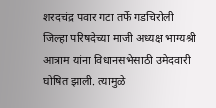शरदचंद्र पवार गटा तर्फे गडचिरोली जिल्हा परिषदेच्या माजी अध्यक्ष भाग्यश्री आत्राम यांना विधानसभेसाठी उमेदवारी घोषित झाली. त्यामुळे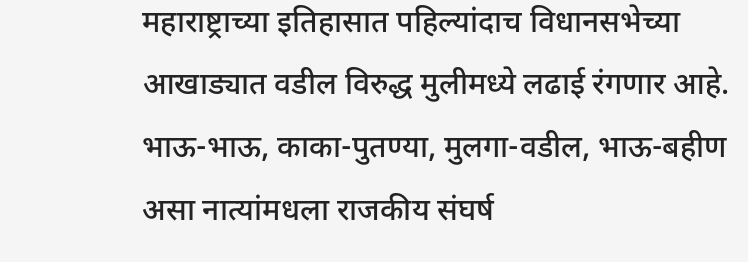महाराष्ट्राच्या इतिहासात पहिल्यांदाच विधानसभेच्या आखाड्यात वडील विरुद्ध मुलीमध्ये लढाई रंगणार आहे.
भाऊ-भाऊ, काका-पुतण्या, मुलगा-वडील, भाऊ-बहीण असा नात्यांमधला राजकीय संघर्ष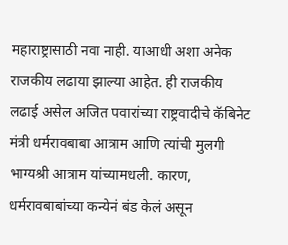महाराष्ट्रासाठी नवा नाही. याआधी अशा अनेक राजकीय लढाया झाल्या आहेत. ही राजकीय लढाई असेल अजित पवारांच्या राष्ट्रवादीचे कॅबिनेट मंत्री धर्मरावबाबा आत्राम आणि त्यांची मुलगी भाग्यश्री आत्राम यांच्यामधली. कारण, धर्मरावबाबांच्या कन्येनं बंड केलं असून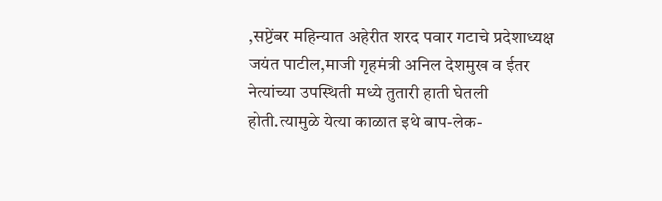,सप्टेंबर महिन्यात अहेरीत शरद पवार गटाचे प्रदेशाध्यक्ष जयंत पाटील,माजी गृहमंत्री अनिल देशमुख व ईतर नेत्यांच्या उपस्थिती मध्ये तुतारी हाती घेतली होती.त्यामुळे येत्या काळात इथे बाप-लेक-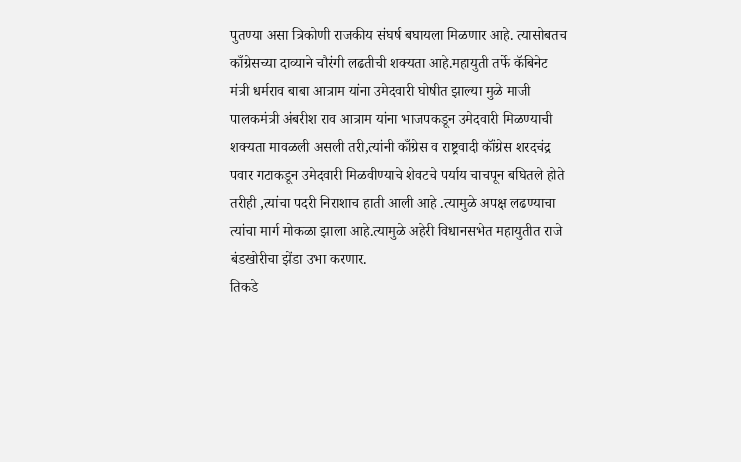पुतण्या असा त्रिकोणी राजकीय संघर्ष बघायला मिळणार आहे. त्यासोबतच काँग्रेसच्या दाव्याने चौरंगी लढतीची शक्यता आहे.महायुती तर्फे कॅबिनेट मंत्री धर्मराव बाबा आत्राम यांना उमेदवारी घोषीत झाल्या मुळे माजी पालकमंत्री अंबरीश राव आत्राम यांना भाजपकडून उमेदवारी मिळण्याची शक्यता मावळली असली तरी,त्यांनी काँग्रेस व राष्ट्रवादी कॉंग्रेस शरदचंद्र पवार गटाकडून उमेदवारी मिळवीण्याचे शेवटचे पर्याय चाचपून बघितले होते तरीही ,त्यांचा पदरी निराशाच हाती आली आहे .त्यामुळे अपक्ष लढण्याचा त्यांचा मार्ग मोकळा झाला आहे.त्यामुळे अहेरी विधानसभेत महायुतीत राजे बंडखोरीचा झेंडा उभा करणार.
तिकडे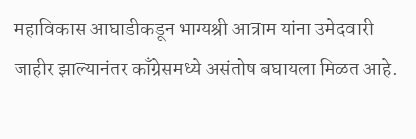महाविकास आघाडीकडून भाग्यश्री आत्राम यांना उमेदवारी जाहीर झाल्यानंतर काँग्रेसमध्ये असंतोष बघायला मिळत आहे.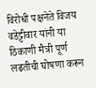विरोधी पक्षनेते विजय वडेट्टीवार यांनी या ठिकाणी मैत्री पूर्ण लढतीची घोषणा करून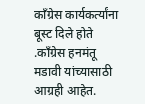काँग्रेस कार्यकर्त्यांना बूस्ट दिले होते .काँग्रेस हनमंतू मडावी यांच्यासाठी आग्रही आहेत.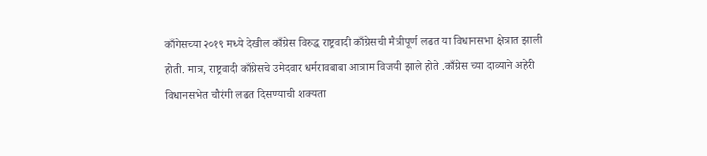काँगेसच्या २०१९ मध्ये देखील काँग्रेस विरुद्ध राष्ट्रवादी काँग्रेसची मैत्रीपूर्ण लढत या विधानसभा क्षेत्रात झाली होती. मात्र, राष्ट्रवादी काँग्रेसचे उमेदवार धर्मरावबाबा आत्राम विजयी झाले होते .काँग्रेस च्या दाव्याने अहेरी विधानसभेत चौरंगी लढत दिसण्याची शक्यता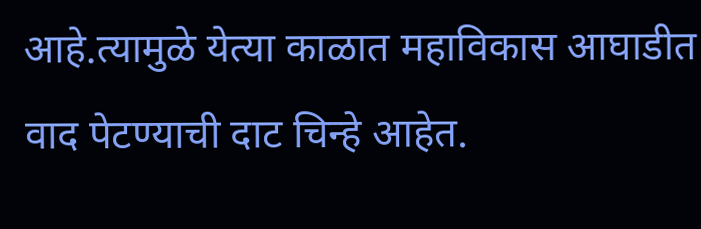आहे.त्यामुळे येत्या काळात महाविकास आघाडीत वाद पेटण्याची दाट चिन्हे आहेत.